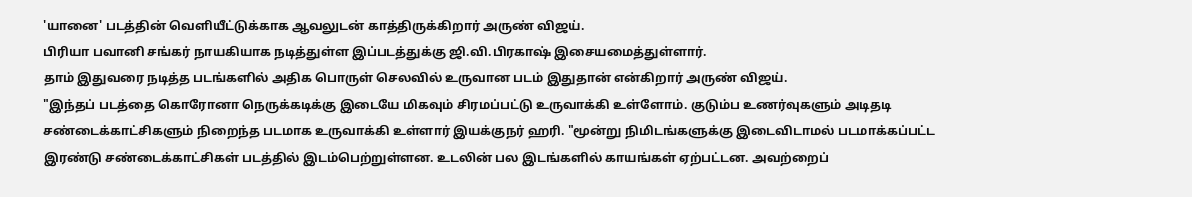'யானை' படத்தின் வெளியீட்டுக்காக ஆவலுடன் காத்திருக்கிறார் அருண் விஜய்.
பிரியா பவானி சங்கர் நாயகியாக நடித்துள்ள இப்படத்துக்கு ஜி.வி.பிரகாஷ் இசையமைத்துள்ளார்.
தாம் இதுவரை நடித்த படங்களில் அதிக பொருள் செலவில் உருவான படம் இதுதான் என்கிறார் அருண் விஜய்.
"இந்தப் படத்தை கொரோனா நெருக்கடிக்கு இடையே மிகவும் சிரமப்பட்டு உருவாக்கி உள்ளோம். குடும்ப உணர்வுகளும் அடிதடி சண்டைக்காட்சிகளும் நிறைந்த படமாக உருவாக்கி உள்ளார் இயக்குநர் ஹரி. "மூன்று நிமிடங்களுக்கு இடைவிடாமல் படமாக்கப்பட்ட இரண்டு சண்டைக்காட்சிகள் படத்தில் இடம்பெற்றுள்ளன. உடலின் பல இடங்களில் காயங்கள் ஏற்பட்டன. அவற்றைப்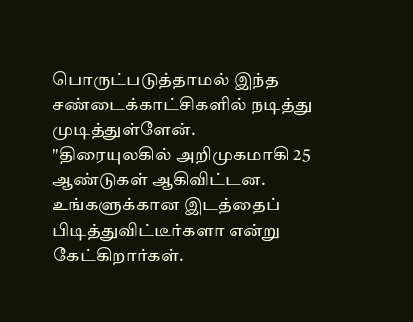பொருட்படுத்தாமல் இந்த சண்டைக்காட்சிகளில் நடித்து முடித்துள்ளேன்.
"திரையுலகில் அறிமுகமாகி 25 ஆண்டுகள் ஆகிவிட்டன. உங்களுக்கான இடத்தைப் பிடித்துவிட்டீர்களா என்று கேட்கிறார்கள்.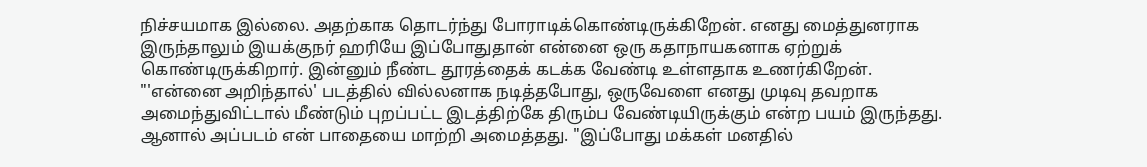நிச்சயமாக இல்லை. அதற்காக தொடர்ந்து போராடிக்கொண்டிருக்கிறேன். எனது மைத்துனராக இருந்தாலும் இயக்குநர் ஹரியே இப்போதுதான் என்னை ஒரு கதாநாயகனாக ஏற்றுக் கொண்டிருக்கிறார். இன்னும் நீண்ட தூரத்தைக் கடக்க வேண்டி உள்ளதாக உணர்கிறேன்.
"'என்னை அறிந்தால்' படத்தில் வில்லனாக நடித்தபோது, ஒருவேளை எனது முடிவு தவறாக அமைந்துவிட்டால் மீண்டும் புறப்பட்ட இடத்திற்கே திரும்ப வேண்டியிருக்கும் என்ற பயம் இருந்தது. ஆனால் அப்படம் என் பாதையை மாற்றி அமைத்தது. "இப்போது மக்கள் மனதில்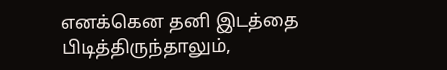எனக்கென தனி இடத்தை பிடித்திருந்தாலும்,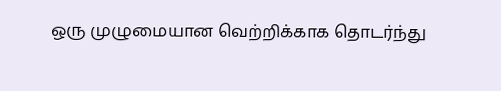ஒரு முழுமையான வெற்றிக்காக தொடர்ந்து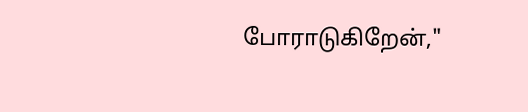போராடுகிறேன்,"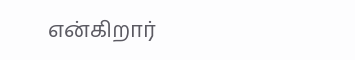என்கிறார்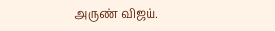அருண் விஜய்.